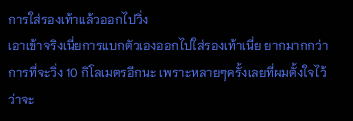การใส่รองเท้าแล้วออกไปวิ่ง
เอาเข้าจริงเนี่ยการแบกตัวเองออกไปใส่รองเท้าเนี่ย ยากมากกว่าการที่จะวิ่ง 10 กิโลเมตรอีกนะ เพราะหลายๆครั้งเลยที่ผมตั้งใจไว้ว่าจะ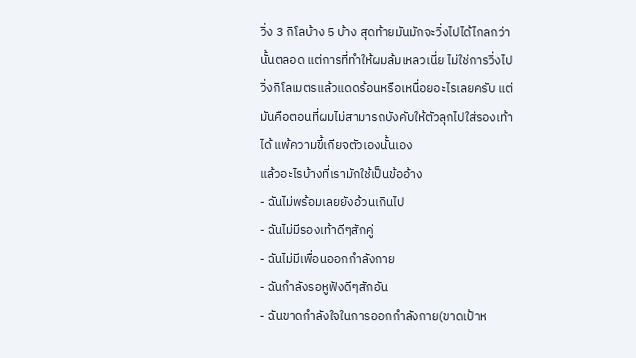วิ่ง 3 กิโลบ้าง 5 บ้าง สุดท้ายมันมักจะวิ่งไปได้ไกลกว่านั้นตลอด แต่การที่ทำให้ผมล้มเหลวเนี่ย ไม่ใช่การวิ่งไป วิ่งกิโลเมตรแล้วแดดร้อนหรือเหนื่อยอะไรเลยครับ แต่มันคือตอนที่ผมไม่สามารถบังคับให้ตัวลุกไปใส่รองเท้าได้ แพ้ความขี้เกียจตัวเองนั้นเอง
แล้วอะไรบ้างที่เรามักใช้เป็นข้ออ้าง
- ฉันไม่พร้อมเลยยังอ้วนเกินไป
- ฉันไม่มีรองเท้าดีๆสักคู่
- ฉันไม่มีเพื่อนออกกำลังกาย
- ฉันกำลังรอหูฟังดีๆสักอัน
- ฉันขาดกำลังใจในการออกกำลังกาย(ขาดเป้าห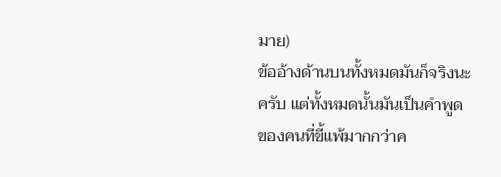มาย)
ข้ออ้างด้านบนทั้งหมดมันก็จริงนะครับ แต่ทั้งหมดนั้นมันเป็นคำพูดของคนที่ขี้แพ้มากกว่าค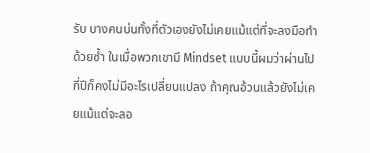รับ บางคนบ่นทั้งที่ตัวเองยังไม่เคยแม้แต่ที่จะลงมือทำด้วยซ้ำ ในเมื่อพวกเขามี Mindset แบบนี้ผมว่าผ่านไปกี่ปีก็คงไม่มีอะไรเปลี่ยนแปลง ถ้าคุณอ้วนแล้วยังไม่เคยแม้แต่จะลอ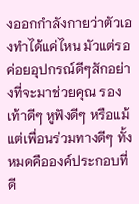งออกกำลังกายว่าตัวเองทำได้แค่ไหน มัวแต่รอค่อยอุปกรณ์ดีๆสักอย่างที่จะมาช่วยคุณ รองเท้าดีๆ หูฟังดีๆ หรือแม้แต่เพื่อนร่วมทางดีๆ ทั้งหมดคือองค์ประกอบที่ดี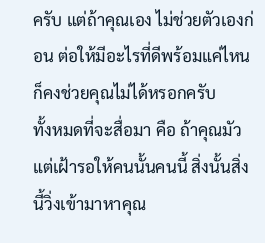ครับ แต่ถ้าคุณเอง ไม่ช่วยตัวเองก่อน ต่อให้มีอะไรที่ดีพร้อมแค่ไหนก็คงช่วยคุณไม่ได้หรอกครับ
ทั้งหมดที่จะสื่อมา คือ ถ้าคุณมัวแต่เฝ้ารอให้คนนั้นคนนี้ สิ่งนั้นสิ่งนี้วิ่งเข้ามาหาคุณ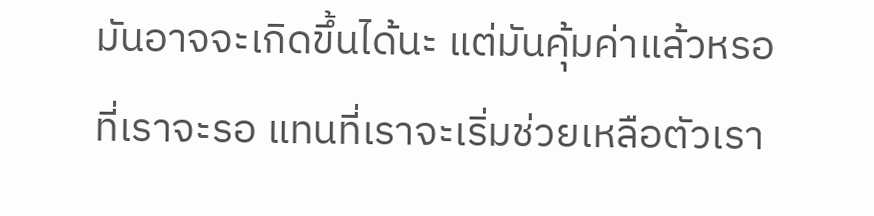มันอาจจะเกิดขึ้นได้นะ แต่มันคุ้มค่าแล้วหรอที่เราจะรอ แทนที่เราจะเริ่มช่วยเหลือตัวเรา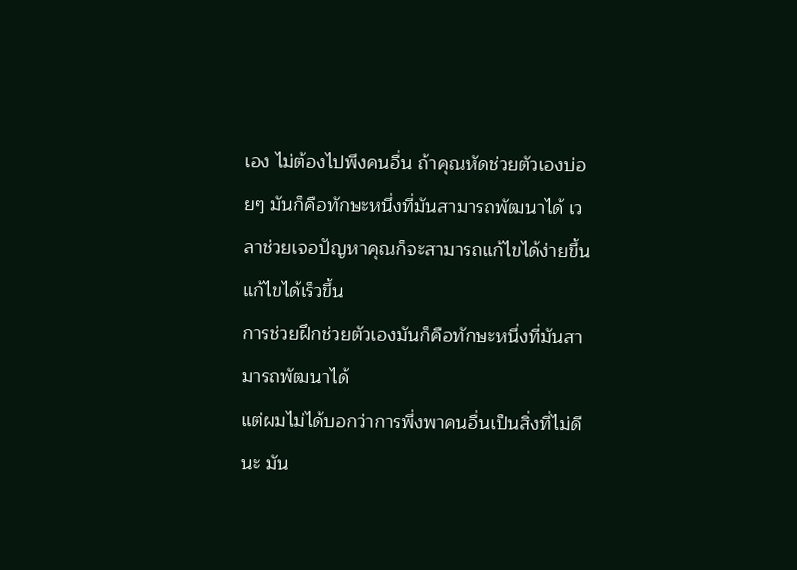เอง ไม่ต้องไปพึงคนอื่น ถ้าคุณหัดช่วยตัวเองบ่อยๆ มันก็คือทักษะหนึ่งที่มันสามารถพัฒนาได้ เวลาช่วยเจอปัญหาคุณก็จะสามารถแก้ไขได้ง่ายขึ้น แก้ไขได้เร็วขึ้น
การช่วยฝึกช่วยตัวเองมันก็คือทักษะหนึ่งที่มันสามารถพัฒนาได้
แต่ผมไม่ได้บอกว่าการพึ่งพาคนอื่นเป็นสิ่งที่ไม่ดีนะ มัน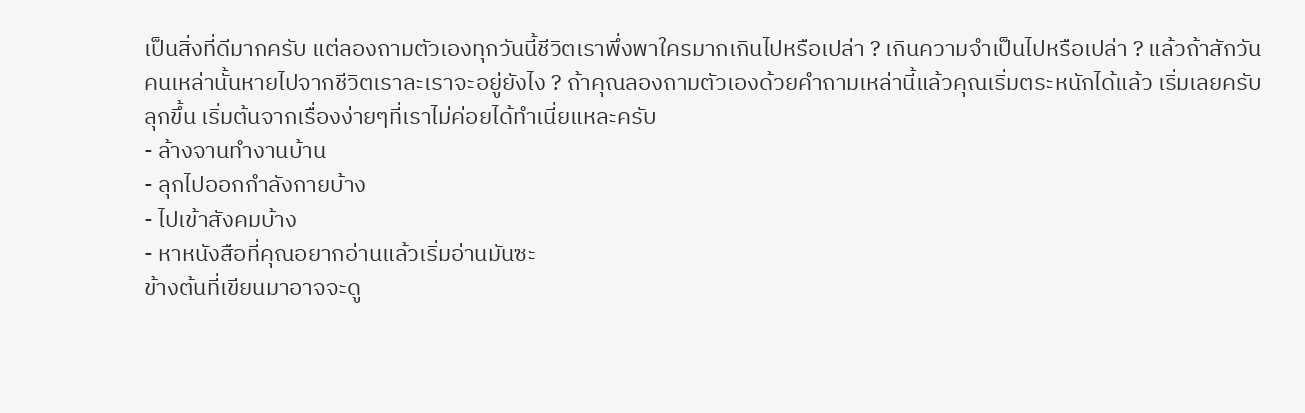เป็นสิ่งที่ดีมากครับ แต่ลองถามตัวเองทุกวันนี้ชีวิตเราพึ่งพาใครมากเกินไปหรือเปล่า ? เกินความจำเป็นไปหรือเปล่า ? แล้วถ้าสักวันคนเหล่านั้นหายไปจากชีวิตเราละเราจะอยู่ยังไง ? ถ้าคุณลองถามตัวเองด้วยคำถามเหล่านี้แล้วคุณเริ่มตระหนักได้แล้ว เริ่มเลยครับลุกขึ้น เริ่มต้นจากเรื่องง่ายๆที่เราไม่ค่อยได้ทำเนี่ยแหละครับ
- ล้างจานทำงานบ้าน
- ลุกไปออกกำลังกายบ้าง
- ไปเข้าสังคมบ้าง
- หาหนังสือที่คุณอยากอ่านแล้วเริ่มอ่านมันซะ
ข้างต้นที่เขียนมาอาจจะดู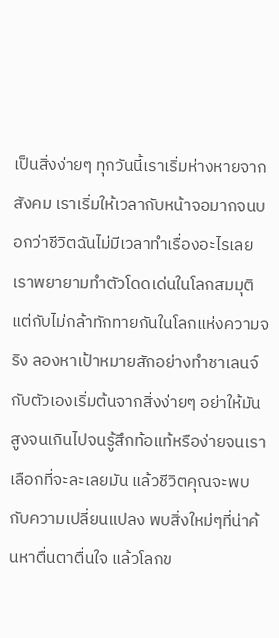เป็นสิ่งง่ายๆ ทุกวันนี้เราเริ่มห่างหายจากสังคม เราเริ่มให้เวลากับหน้าจอมากจนบอกว่าชีวิตฉันไม่มีเวลาทำเรื่องอะไรเลย เราพยายามทำตัวโดดเด่นในโลกสมมุติ แต่กับไม่กล้าทักทายกันในโลกแห่งความจริง ลองหาเป้าหมายสักอย่างทำชาเลนจ์กับตัวเองเริ่มต้นจากสิ่งง่ายๆ อย่าให้มันสูงจนเกินไปจนรู้สึกท้อแท้หรือง่ายจนเราเลือกที่จะละเลยมัน แล้วชีวิตคุณจะพบกับความเปลี่ยนแปลง พบสิ่งใหม่ๆที่น่าค้นหาตื่นตาตื่นใจ แล้วโลกข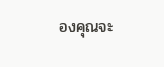องคุณจะ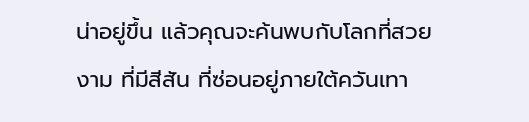น่าอยู่ขึ้น แล้วคุณจะค้นพบกับโลกที่สวยงาม ที่มีสีสัน ที่ซ่อนอยู่ภายใต้ควันเทา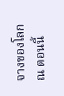จางของโลก ณ ตอนนี้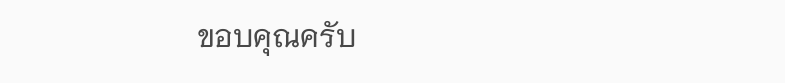ขอบคุณครับ